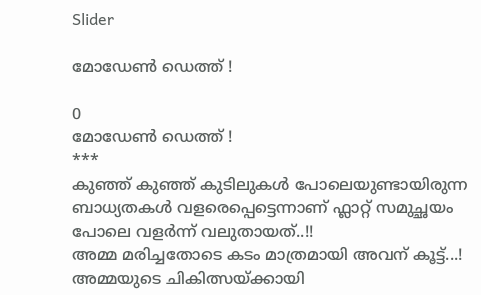Slider

മോഡേൺ ഡെത്ത് !

0
മോഡേൺ ഡെത്ത് !
***
കുഞ്ഞ് കുഞ്ഞ് കുടിലുകൾ പോലെയുണ്ടായിരുന്ന ബാധ്യതകൾ വളരെപ്പെട്ടെന്നാണ് ഫ്ലാറ്റ് സമുച്ഛയം പോലെ വളർന്ന് വലുതായത്..!!
അമ്മ മരിച്ചതോടെ കടം മാത്രമായി അവന് കൂട്ട്...! അമ്മയുടെ ചികിത്സയ്ക്കായി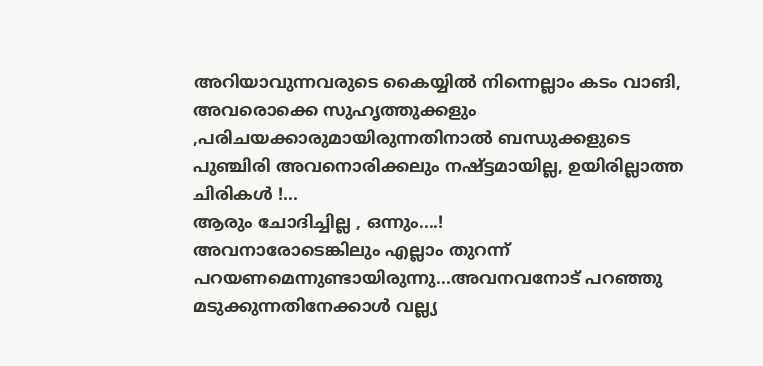അറിയാവുന്നവരുടെ കൈയ്യിൽ നിന്നെല്ലാം കടം വാങി, അവരൊക്കെ സുഹൃത്തുക്കളും ,പരിചയക്കാരുമായിരുന്നതിനാൽ ബന്ധുക്കളുടെ പുഞ്ചിരി അവനൊരിക്കലും നഷ്ട്ടമായില്ല, ഉയിരില്ലാത്ത ചിരികൾ !...
ആരും ചോദിച്ചില്ല , ഒന്നും....!
അവനാരോടെങ്കിലും എല്ലാം തുറന്ന് പറയണമെന്നുണ്ടായിരുന്നു...അവനവനോട് പറഞ്ഞു മടുക്കുന്നതിനേക്കാൾ വല്ല്യ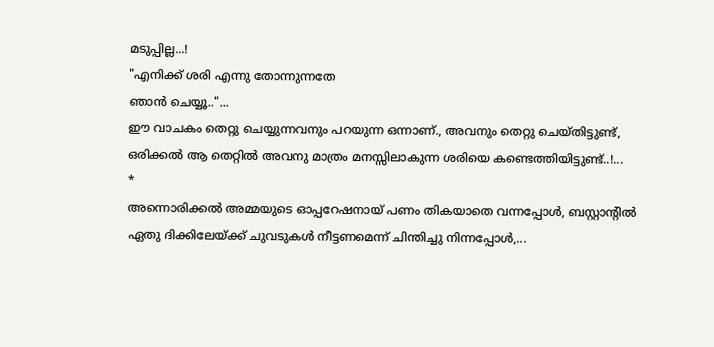മടുപ്പില്ല...!
"എനിക്ക്‌ ശരി എന്നു തോന്നുന്നതേ
ഞാൻ ചെയ്യൂ.."...
ഈ വാചകം തെറ്റു ചെയ്യുന്നവനും പറയുന്ന ഒന്നാണ്., അവനും തെറ്റു ചെയ്തിട്ടുണ്ട്, ഒരിക്കൽ ആ തെറ്റിൽ അവനു മാത്രം മനസ്സിലാകുന്ന ശരിയെ കണ്ടെത്തിയിട്ടുണ്ട്..!...
*
അന്നൊരിക്കൽ അമ്മയുടെ ഓപ്പറേഷനായ് പണം തികയാതെ വന്നപ്പോൾ, ബസ്റ്റാന്റിൽ‌ ഏതു ദിക്കിലേയ്ക്ക് ചുവടുകൾ നീട്ടണമെന്ന് ചിന്തിച്ചു നിന്നപ്പോൾ,...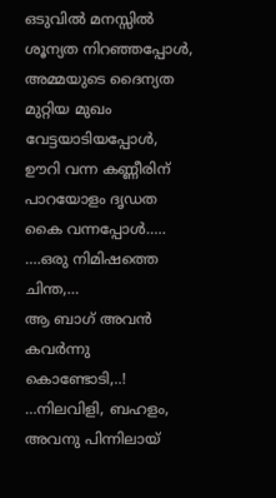ഒടുവിൽ മനസ്സിൽ ശൂന്യത നിറഞ്ഞപ്പോൾ,
അമ്മയുടെ ദൈന്യത മുറ്റിയ മുഖം വേട്ടയാടിയപ്പോൾ, ഊറി വന്ന കണ്ണീരിന് പാറയോളം ദൃഡത കൈ വന്നപ്പോൾ.....
....ഒരു നിമിഷത്തെ ചിന്ത,...
ആ ബാഗ് അവൻ കവർന്നു കൊണ്ടോടി,..!
...നിലവിളി, ബഹളം, അവനു പിന്നിലായ്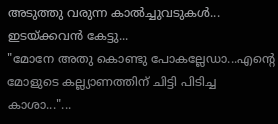അടുത്തു വരുന്ന കാൽച്ചുവടുകൾ...
ഇടയ്ക്കവൻ കേട്ടു...
"മോനേ അതു കൊണ്ടു പോകല്ലേഡാ...എന്റെ മോളുടെ കല്ല്യാണത്തിന് ചിട്ടി പിടിച്ച കാശാ..."...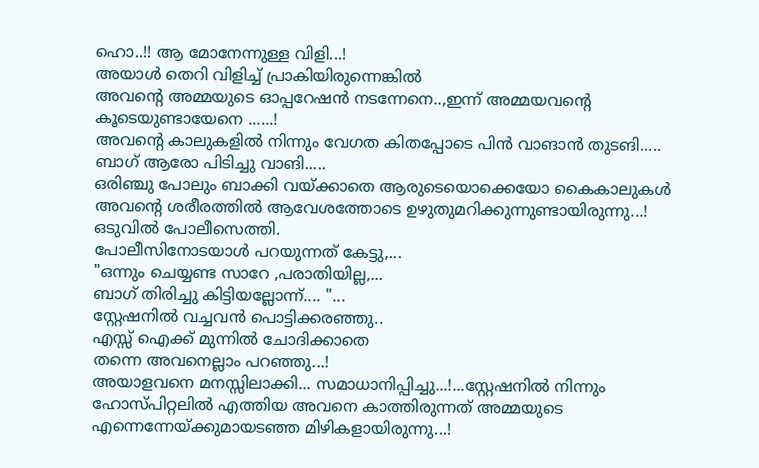ഹൊ..!! ആ മോനേന്നുള്ള വിളി...!
അയാൾ തെറി വിളിച്ച് പ്രാകിയിരുന്നെങ്കിൽ‌
അവന്റെ അമ്മയുടെ ഓപ്പറേഷൻ നടന്നേനെ..,ഇന്ന് അമ്മയവന്റെ കൂടെയുണ്ടായേനെ ......!
അവന്റെ കാലുകളിൽ നിന്നും വേഗത കിതപ്പോടെ പിൻ വാങാൻ തുടങി.....
ബാഗ് ആരോ പിടിച്ചു വാങി.....
ഒരിഞ്ചു പോലും ബാക്കി വയ്ക്കാതെ ആരുടെയൊക്കെയോ കൈകാലുകൾ അവന്റെ ശരീരത്തിൽ ആവേശത്തോടെ ഉഴുതുമറിക്കുന്നുണ്ടായിരുന്നു...!
ഒടുവിൽ പോലീസെത്തി.
പോലീസിനോടയാൾ പറയുന്നത് കേട്ടു,...
"ഒന്നും ചെയ്യണ്ട സാറേ ,പരാതിയില്ല,...
ബാഗ് തിരിച്ചു കിട്ടിയല്ലോന്ന്.... "...
സ്റ്റേഷനിൽ വച്ചവൻ പൊട്ടിക്കരഞ്ഞു..
എസ്സ് ഐക്ക് മുന്നിൽ ചോദിക്കാതെ
തന്നെ അവനെല്ലാം പറഞ്ഞു...!
അയാളവനെ മനസ്സിലാക്കി... സമാധാനിപ്പിച്ചു...!...സ്റ്റേഷനിൽ നിന്നും ഹോസ്പിറ്റലിൽ എത്തിയ അവനെ കാത്തിരുന്നത് അമ്മയുടെ എന്നെന്നേയ്ക്കുമായടഞ്ഞ മിഴികളായിരുന്നു...!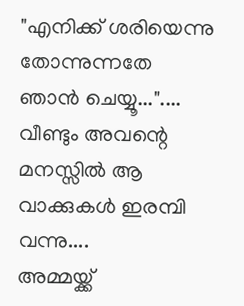"എനിക്ക് ശരിയെന്നു തോന്നുന്നതേ
ഞാൻ ചെയ്യൂ..."....
വീണ്ടും അവന്റെ മനസ്സിൽ ആ
വാക്കുകൾ ഇരമ്പി വന്നു....
അമ്മയ്ക്ക്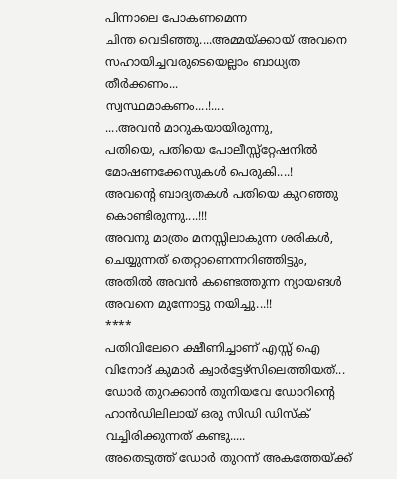പിന്നാലെ പോകണമെന്ന
ചിന്ത വെടിഞ്ഞു....അമ്മയ്ക്കായ് അവനെ സഹായിച്ചവരുടെയെല്ലാം ബാധ്യത‌ തീർക്കണം...
സ്വസ്ഥമാകണം....!....
....അവൻ മാറുകയായിരുന്നു,
പതിയെ, പതിയെ പോലീസ്സ്റ്റേഷനിൽ മോഷണക്കേസുകൾ പെരുകി....!
അവന്റെ ബാദ്യതകൾ പതിയെ കുറഞ്ഞു കൊണ്ടിരുന്നു....!!!
അവനു മാത്രം മനസ്സിലാകുന്ന ശരികൾ,
ചെയ്യുന്നത് തെറ്റാണെന്നറിഞ്ഞിട്ടും,
അതിൽ അവൻ കണ്ടെത്തുന്ന ന്യായങൾ അവനെ മുന്നോട്ടു നയിച്ചു...!!
****
പതിവിലേറെ ക്ഷീണിച്ചാണ് എസ്സ് ഐ വിനോദ് കുമാർ ക്വാർട്ടേഴ്സിലെത്തിയത്...
ഡോർ തുറക്കാൻ തുനിയവേ ഡോറിന്റെ ഹാൻഡിലിലായ് ഒരു സിഡി ഡിസ്ക് വച്ചിരിക്കുന്നത് കണ്ടു.....
അതെടുത്ത് ഡോർ തുറന്ന് അകത്തേയ്ക്ക്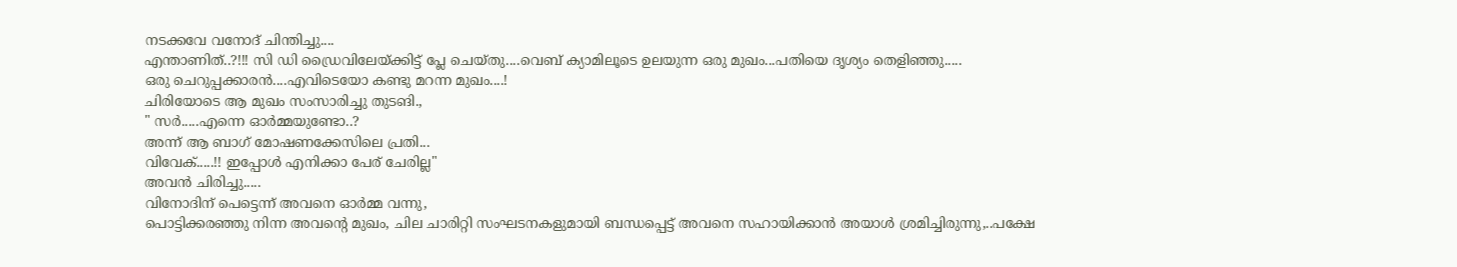നടക്കവേ വനോദ് ചിന്തിച്ചു....
എന്താണിത്..?!!! സി ഡി ഡ്രൈവിലേയ്ക്കിട്ട് പ്ലേ ചെയ്തു....വെബ് ക്യാമിലൂടെ ഉലയുന്ന ഒരു മുഖം...പതിയെ ദൃശ്യം തെളിഞ്ഞു.....
ഒരു ചെറുപ്പക്കാരൻ....എവിടെയോ കണ്ടു മറന്ന മുഖം....!
ചിരിയോടെ ആ മുഖം സംസാരിച്ചു തുടങി.,
" സർ.....എന്നെ ഓർമ്മയുണ്ടോ..?
അന്ന് ആ ബാഗ് മോഷണക്കേസിലെ പ്രതി...
വിവേക്.....!! ഇപ്പോൾ എനിക്കാ പേര് ചേരില്ല"
അവൻ ചിരിച്ചു.....
വിനോദിന് പെട്ടെന്ന് അവനെ ഓർമ്മ വന്നു,
പൊട്ടിക്കരഞ്ഞു നിന്ന അവന്റെ മുഖം, ചില ചാരിറ്റി സംഘടനകളുമായി ബന്ധപ്പെട്ട് അവനെ സഹായിക്കാൻ അയാൾ ശ്രമിച്ചിരുന്നു,..പക്ഷേ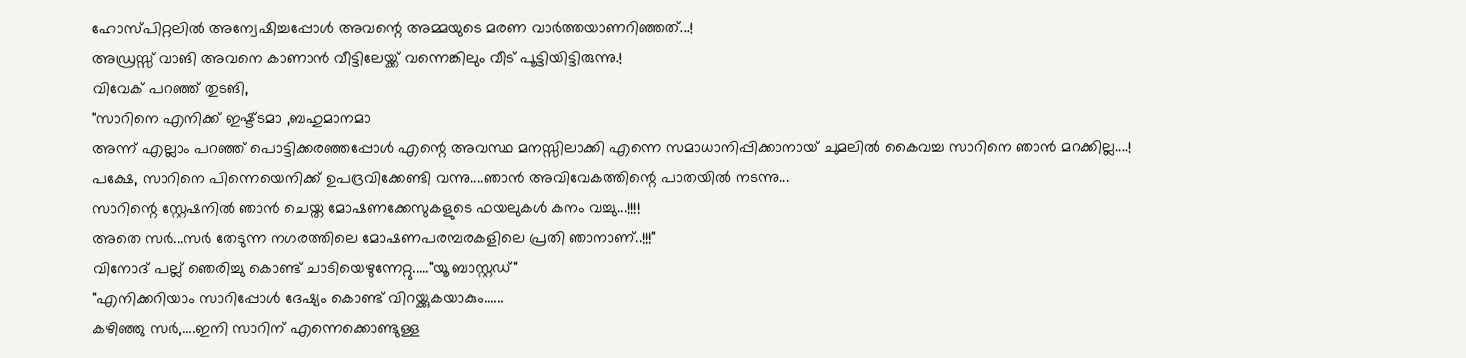ഹോസ്പിറ്റലിൽ അന്വേഷിച്ചപ്പോൾ അവന്റെ അമ്മയുടെ മരണ വാർത്തയാണറിഞ്ഞത്...!
അഡ്രസ്സ് വാങി അവനെ കാണാൻ വീട്ടിലേയ്ക്ക് വന്നെങ്കിലും വീട് പൂട്ടിയിട്ടിരുന്നു.!
വിവേക് പറഞ്ഞ് തുടങി,
"സാറിനെ എനിക്ക് ഇഷ്ട്ടമാ ,ബഹുമാനമാ
അന്ന് എല്ലാം പറഞ്ഞ് പൊട്ടിക്കരഞ്ഞപ്പോൾ എന്റെ അവസ്ഥ മനസ്സിലാക്കി എന്നെ സമാധാനിപ്പിക്കാനായ് ചുമലിൽ കൈവച്ച സാറിനെ ഞാൻ മറക്കില്ല....!
പക്ഷേ, സാറിനെ പിന്നെയെനിക്ക് ഉപദ്രവിക്കേണ്ടി വന്നു....ഞാൻ അവിവേകത്തിന്റെ പാതയിൽ നടന്നു...
സാറിന്റെ സ്റ്റേഷനിൽ ഞാൻ ചെയ്ത മോഷണക്കേസുകളുടെ ഫയലുകൾ കനം വച്ചു...!!!!
അതെ സർ...സർ‌ തേടുന്ന നഗരത്തിലെ മോഷണപരമ്പരകളിലെ പ്രതി ഞാനാണ്..!!!"
വിനോദ് പല്ല് ഞെരിച്ചു കൊണ്ട് ചാടിയെഴുന്നേറ്റു....."യൂ ബാസ്റ്റഡ്"
"എനിക്കറിയാം സാറിപ്പോൾ ദേഷ്യം കൊണ്ട് വിറയ്ക്കുകയാകും......
കഴിഞ്ഞു സർ,....ഇനി സാറിന് എന്നെക്കൊണ്ടുള്ള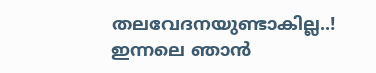തലവേദനയുണ്ടാകില്ല..!
ഇന്നലെ ഞാൻ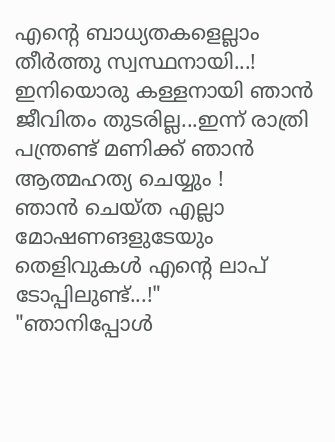എന്റെ ബാധ്യതകളെല്ലാം തീർത്തു സ്വസ്ഥനായി...!
ഇനിയൊരു കള്ളനായി ഞാൻ ജീവിതം തുടരില്ല...ഇന്ന് രാത്രി പന്ത്രണ്ട് മണിക്ക് ഞാൻ‌ ആത്മഹത്യ ചെയ്യും !
ഞാൻ ചെയ്ത എല്ലാ മോഷണങളുടേയും തെളിവുകൾ എന്റെ ലാപ് ടോപ്പിലുണ്ട്...!"
"ഞാനിപ്പോൾ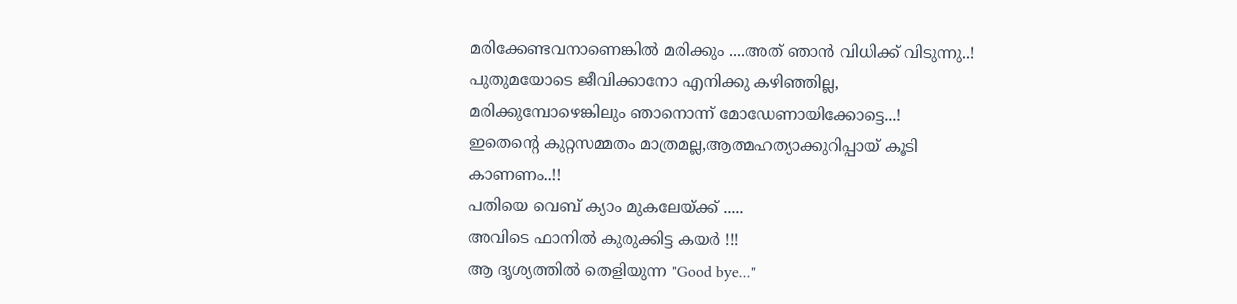മരിക്കേണ്ടവനാണെങ്കിൽ മരിക്കും ....അത് ഞാൻ വിധിക്ക് വിടുന്നു..!
പുതുമയോടെ ജീവിക്കാനോ എനിക്കു കഴിഞ്ഞില്ല, മരിക്കുമ്പോഴെങ്കിലും ഞാനൊന്ന് മോഡേണായിക്കോട്ടെ...!
ഇതെന്റെ കുറ്റസമ്മതം മാത്രമല്ല,ആത്മഹത്യാക്കുറിപ്പായ് കൂടി കാണണം..!!
പതിയെ വെബ് ക്യാം മുകലേയ്ക്ക് .....
അവിടെ ഫാനിൽ കുരുക്കിട്ട കയർ !!!
ആ ദൃശ്യത്തിൽ തെളിയുന്ന "Good bye..."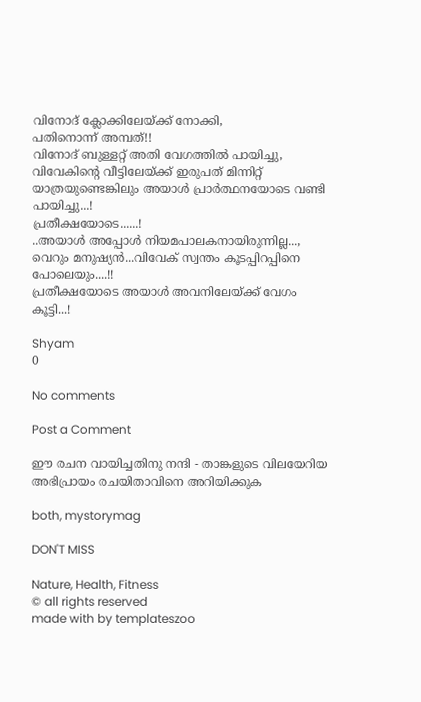വിനോദ് ക്ലോക്കിലേയ്ക്ക് നോക്കി,
പതിനൊന്ന് അമ്പത്!!
വിനോദ് ബുള്ളറ്റ് അതി വേഗത്തിൽ പായിച്ചു, വിവേകിന്റെ വീട്ടിലേയ്ക്ക് ഇരുപത് മിന്നിറ്റ് യാത്രയുണ്ടെങ്കിലും അയാൾ പ്രാർത്ഥനയോടെ വണ്ടി പായിച്ചു...!
പ്രതീക്ഷയോടെ......!
..അയാൾ അപ്പോൾ നിയമപാലകനായിരുന്നില്ല...,
വെറും മനുഷ്യൻ...വിവേക് സ്വന്തം കൂടപ്പിറപ്പിനെ പോലെയും....!!
പ്രതീക്ഷയോടെ അയാൾ അവനിലേയ്ക്ക് വേഗം കൂട്ടി...!

Shyam
0

No comments

Post a Comment

ഈ രചന വായിച്ചതിനു നന്ദി - താങ്കളുടെ വിലയേറിയ അഭിപ്രായം രചയിതാവിനെ അറിയിക്കുക

both, mystorymag

DON'T MISS

Nature, Health, Fitness
© all rights reserved
made with by templateszoo